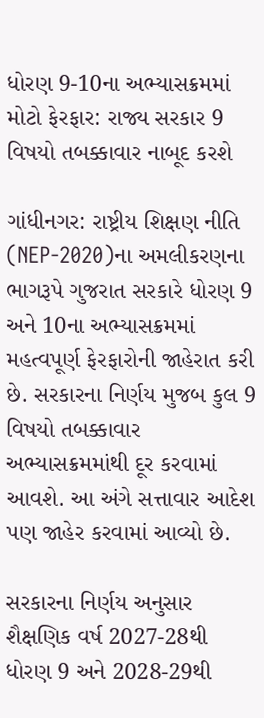ધોરણ 9-10ના અભ્યાસક્રમમાં મોટો ફેરફાર: રાજ્ય સરકાર 9 વિષયો તબક્કાવાર નાબૂદ કરશે

ગાંધીનગર: રાષ્ટ્રીય શિક્ષણ નીતિ (NEP-2020)ના અમલીકરણના ભાગરૂપે ગુજરાત સરકારે ધોરણ 9 અને 10ના અભ્યાસક્રમમાં મહત્વપૂર્ણ ફેરફારોની જાહેરાત કરી છે. સરકારના નિર્ણય મુજબ કુલ 9 વિષયો તબક્કાવાર અભ્યાસક્રમમાંથી દૂર કરવામાં આવશે. આ અંગે સત્તાવાર આદેશ પણ જાહેર કરવામાં આવ્યો છે.

સરકારના નિર્ણય અનુસાર શૈક્ષણિક વર્ષ 2027-28થી ધોરણ 9 અને 2028-29થી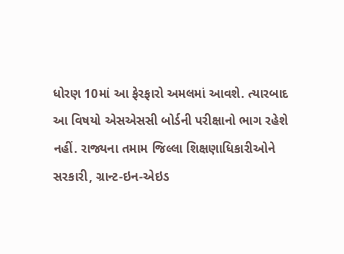ધોરણ 10માં આ ફેરફારો અમલમાં આવશે. ત્યારબાદ આ વિષયો એસએસસી બોર્ડની પરીક્ષાનો ભાગ રહેશે નહીં. રાજ્યના તમામ જિલ્લા શિક્ષણાધિકારીઓને સરકારી, ગ્રાન્ટ-ઇન-એઇડ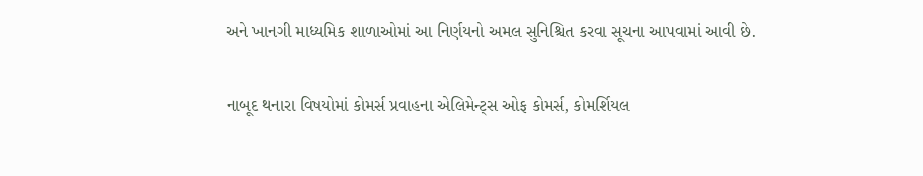અને ખાનગી માધ્યમિક શાળાઓમાં આ નિર્ણયનો અમલ સુનિશ્ચિત કરવા સૂચના આપવામાં આવી છે.

નાબૂદ થનારા વિષયોમાં કોમર્સ પ્રવાહના એલિમેન્ટ્સ ઓફ કોમર્સ, કોમર્શિયલ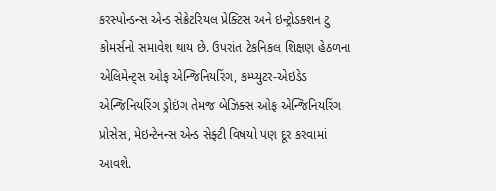કરસ્પોન્ડન્સ એન્ડ સેક્રેટરિયલ પ્રેક્ટિસ અને ઇન્ટ્રોડક્શન ટુ કોમર્સનો સમાવેશ થાય છે. ઉપરાંત ટેકનિકલ શિક્ષણ હેઠળના એલિમેન્ટ્સ ઓફ એન્જિનિયરિંગ, કમ્પ્યુટર-એઇડેડ એન્જિનિયરિંગ ડ્રોઇંગ તેમજ બેઝિક્સ ઓફ એન્જિનિયરિંગ પ્રોસેસ, મેઇન્ટેનન્સ એન્ડ સેફ્ટી વિષયો પણ દૂર કરવામાં આવશે.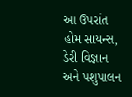આ ઉપરાંત હોમ સાયન્સ, ડેરી વિજ્ઞાન અને પશુપાલન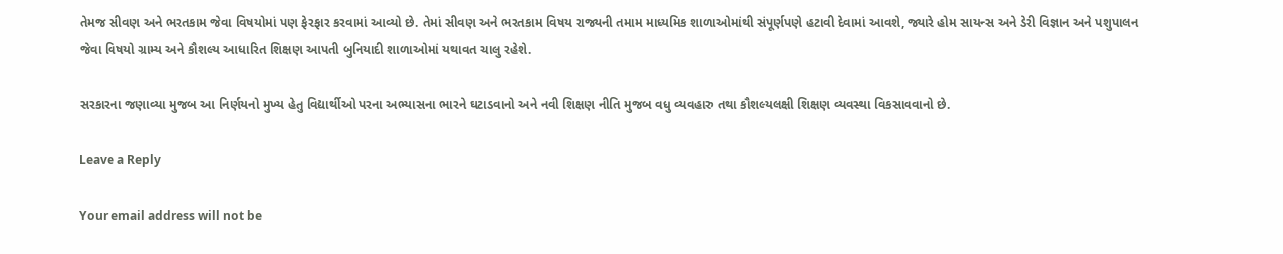તેમજ સીવણ અને ભરતકામ જેવા વિષયોમાં પણ ફેરફાર કરવામાં આવ્યો છે. તેમાં સીવણ અને ભરતકામ વિષય રાજ્યની તમામ માધ્યમિક શાળાઓમાંથી સંપૂર્ણપણે હટાવી દેવામાં આવશે, જ્યારે હોમ સાયન્સ અને ડેરી વિજ્ઞાન અને પશુપાલન જેવા વિષયો ગ્રામ્ય અને કૌશલ્ય આધારિત શિક્ષણ આપતી બુનિયાદી શાળાઓમાં યથાવત ચાલુ રહેશે.

સરકારના જણાવ્યા મુજબ આ નિર્ણયનો મુખ્ય હેતુ વિદ્યાર્થીઓ પરના અભ્યાસના ભારને ઘટાડવાનો અને નવી શિક્ષણ નીતિ મુજબ વધુ વ્યવહારુ તથા કૌશલ્યલક્ષી શિક્ષણ વ્યવસ્થા વિકસાવવાનો છે.

Leave a Reply

Your email address will not be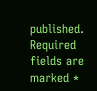published. Required fields are marked *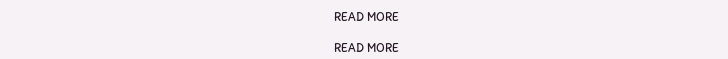READ MORE

READ MORE